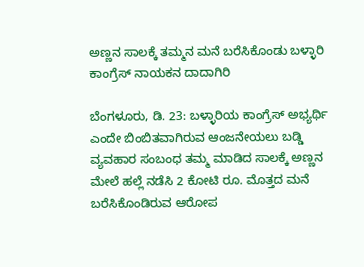ಅಣ್ಣನ ಸಾಲಕ್ಕೆ ತಮ್ಮನ ಮನೆ ಬರೆಸಿಕೊಂಡು ಬಳ್ಳಾರಿ ಕಾಂಗ್ರೆಸ್ ನಾಯಕನ ದಾದಾಗಿರಿ

ಬೆಂಗಳೂರು, ಡಿ. 23: ಬಳ್ಳಾರಿಯ ಕಾಂಗ್ರೆಸ್ ಅಭ್ಯರ್ಥಿ ಎಂದೇ ಬಿಂಬಿತವಾಗಿರುವ ಆಂಜನೇಯಲು ಬಡ್ಡಿ ವ್ಯವಹಾರ ಸಂಬಂಧ ತಮ್ಮ ಮಾಡಿದ ಸಾಲಕ್ಕೆ ಅಣ್ಣನ ಮೇಲೆ ಹಲ್ಲೆ ನಡೆಸಿ 2 ಕೋಟಿ ರೂ. ಮೊತ್ತದ ಮನೆ ಬರೆಸಿಕೊಂಡಿರುವ ಆರೋಪ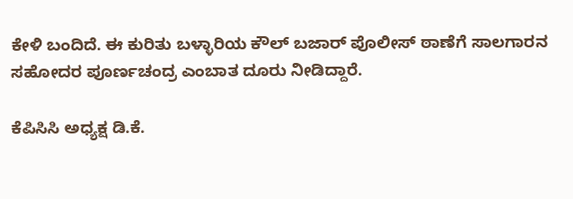ಕೇಳಿ ಬಂದಿದೆ. ಈ ಕುರಿತು ಬಳ್ಳಾರಿಯ ಕೌಲ್ ಬಜಾರ್ ಪೊಲೀಸ್ ಠಾಣೆಗೆ ಸಾಲಗಾರನ ಸಹೋದರ ಪೂರ್ಣಚಂದ್ರ ಎಂಬಾತ ದೂರು ನೀಡಿದ್ದಾರೆ.

ಕೆಪಿಸಿಸಿ ಅಧ್ಯಕ್ಷ ಡಿ.ಕೆ.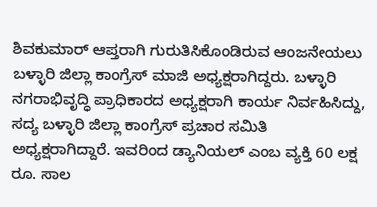ಶಿವಕುಮಾರ್ ಆಪ್ತರಾಗಿ ಗುರುತಿಸಿಕೊಂಡಿರುವ ಆಂಜನೇಯಲು ಬಳ್ಳಾರಿ ಜಿಲ್ಲಾ ಕಾಂಗ್ರೆಸ್ ಮಾಜಿ ಅಧ್ಯಕ್ಷರಾಗಿದ್ದರು. ಬಳ್ಳಾರಿ ನಗರಾಭಿವೃದ್ಧಿ ಪ್ರಾಧಿಕಾರದ ಅಧ್ಯಕ್ಷರಾಗಿ ಕಾರ್ಯ ನಿರ್ವಹಿಸಿದ್ದು, ಸದ್ಯ ಬಳ್ಳಾರಿ ಜಿಲ್ಲಾ ಕಾಂಗ್ರೆಸ್ ಪ್ರಚಾರ ಸಮಿತಿ ಅಧ್ಯಕ್ಷರಾಗಿದ್ದಾರೆ. ಇವರಿಂದ ಡ್ಯಾನಿಯಲ್ ಎಂಬ ವ್ಯಕ್ತಿ 60 ಲಕ್ಷ ರೂ. ಸಾಲ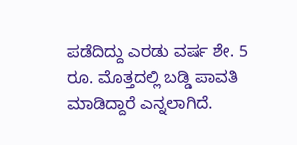ಪಡೆದಿದ್ದು ಎರಡು ವರ್ಷ ಶೇ. 5 ರೂ. ಮೊತ್ತದಲ್ಲಿ ಬಡ್ಡಿ ಪಾವತಿ ಮಾಡಿದ್ದಾರೆ ಎನ್ನಲಾಗಿದೆ.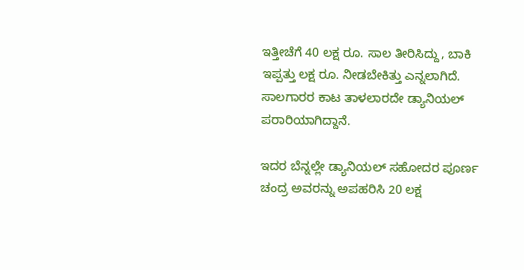ಇತ್ತೀಚೆಗೆ 40 ಲಕ್ಷ ರೂ. ಸಾಲ ತೀರಿಸಿದ್ದು, ಬಾಕಿ ಇಪ್ಪತ್ತು ಲಕ್ಷ ರೂ. ನೀಡಬೇಕಿತ್ತು ಎನ್ನಲಾಗಿದೆ. ಸಾಲಗಾರರ ಕಾಟ ತಾಳಲಾರದೇ ಡ್ಯಾನಿಯಲ್ ಪರಾರಿಯಾಗಿದ್ದಾನೆ.

ಇದರ ಬೆನ್ನಲ್ಲೇ ಡ್ಯಾನಿಯಲ್ ಸಹೋದರ ಪೂರ್ಣ ಚಂದ್ರ ಅವರನ್ನು ಅಪಹರಿಸಿ 20 ಲಕ್ಷ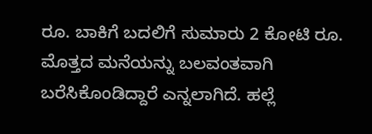ರೂ. ಬಾಕಿಗೆ ಬದಲಿಗೆ ಸುಮಾರು 2 ಕೋಟಿ ರೂ. ಮೊತ್ತದ ಮನೆಯನ್ನು ಬಲವಂತವಾಗಿ ಬರೆಸಿಕೊಂಡಿದ್ದಾರೆ ಎನ್ನಲಾಗಿದೆ. ಹಲ್ಲೆ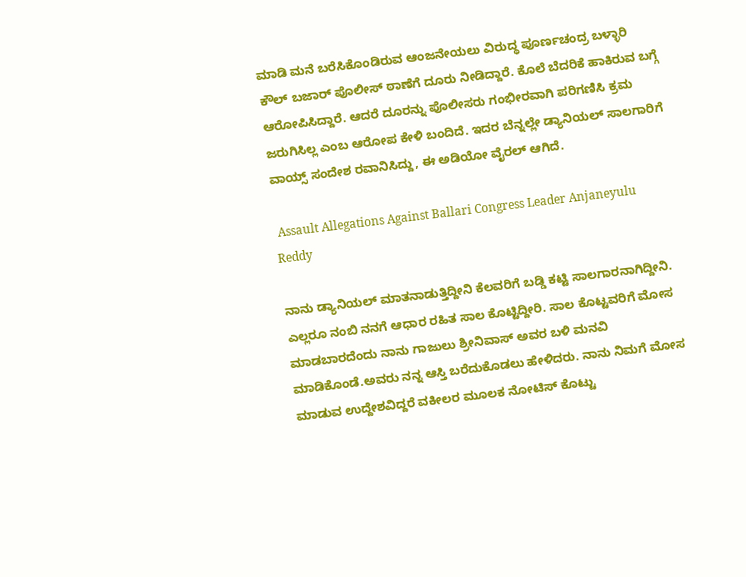ಮಾಡಿ ಮನೆ ಬರೆಸಿಕೊಂಡಿರುವ ಆಂಜನೇಯಲು ವಿರುದ್ಧ ಪೂರ್ಣಚಂದ್ರ ಬಳ್ಳಾರಿ ಕೌಲ್ ಬಜಾರ್ ಪೊಲೀಸ್ ಠಾಣೆಗೆ ದೂರು ನೀಡಿದ್ದಾರೆ. ಕೊಲೆ ಬೆದರಿಕೆ ಹಾಕಿರುವ ಬಗ್ಗೆ ಆರೋಪಿಸಿದ್ದಾರೆ. ಆದರೆ ದೂರನ್ನು ಪೊಲೀಸರು ಗಂಭೀರವಾಗಿ ಪರಿಗಣಿಸಿ ಕ್ರಮ ಜರುಗಿಸಿಲ್ಲ ಎಂಬ ಆರೋಪ ಕೇಳಿ ಬಂದಿದೆ. ಇದರ ಬೆನ್ನಲ್ಲೇ ಡ್ಯಾನಿಯಲ್ ಸಾಲಗಾರಿಗೆ ವಾಯ್ಸ್ ಸಂದೇಶ ರವಾನಿಸಿದ್ದು, ಈ ಅಡಿಯೋ ವೈರಲ್ ಆಗಿದೆ.

 Assault Allegations Against Ballari Congress Leader Anjaneyulu Reddy

ನಾನು ಡ್ಯಾನಿಯಲ್ ಮಾತನಾಡುತ್ತಿದ್ದೀನಿ ಕೆಲವರಿಗೆ ಬಡ್ಡಿ ಕಟ್ಟಿ ಸಾಲಗಾರನಾಗಿದ್ದೀನಿ. ಎಲ್ಲರೂ ನಂಬಿ ನನಗೆ ಆಧಾರ ರಹಿತ ಸಾಲ ಕೊಟ್ಟಿದ್ದೀರಿ. ಸಾಲ ಕೊಟ್ಟವರಿಗೆ ಮೋಸ ಮಾಡಬಾರದೆಂದು ನಾನು ಗಾಜುಲು ಶ್ರೀನಿವಾಸ್ ಅವರ ಬಳಿ ಮನವಿ ಮಾಡಿಕೊಂಡೆ.ಅವರು ನನ್ನ ಆಸ್ತಿ ಬರೆದುಕೊಡಲು ಹೇಳಿದರು. ನಾನು ನಿಮಗೆ ಮೋಸ ಮಾಡುವ ಉದ್ದೇಶವಿದ್ದರೆ ವಕೀಲರ ಮೂಲಕ ನೋಟಿಸ್ ಕೊಟ್ಟು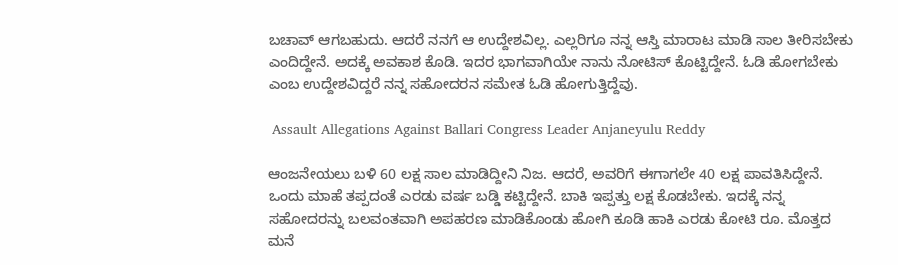ಬಚಾವ್ ಆಗಬಹುದು. ಆದರೆ ನನಗೆ ಆ ಉದ್ದೇಶವಿಲ್ಲ. ಎಲ್ಲರಿಗೂ ನನ್ನ ಆಸ್ತಿ ಮಾರಾಟ ಮಾಡಿ ಸಾಲ ತೀರಿಸಬೇಕು ಎಂದಿದ್ದೇನೆ. ಅದಕ್ಕೆ ಅವಕಾಶ ಕೊಡಿ. ಇದರ ಭಾಗವಾಗಿಯೇ ನಾನು ನೋಟಿಸ್ ಕೊಟ್ಟಿದ್ದೇನೆ. ಓಡಿ ಹೋಗಬೇಕು ಎಂಬ ಉದ್ದೇಶವಿದ್ದರೆ ನನ್ನ ಸಹೋದರನ ಸಮೇತ ಓಡಿ ಹೋಗುತ್ತಿದ್ದೆವು.

 Assault Allegations Against Ballari Congress Leader Anjaneyulu Reddy

ಆಂಜನೇಯಲು ಬಳಿ 60 ಲಕ್ಷ ಸಾಲ ಮಾಡಿದ್ದೀನಿ ನಿಜ. ಆದರೆ, ಅವರಿಗೆ ಈಗಾಗಲೇ 40 ಲಕ್ಷ ಪಾವತಿಸಿದ್ದೇನೆ. ಒಂದು ಮಾಹೆ ತಪ್ಪದಂತೆ ಎರಡು ವರ್ಷ ಬಡ್ಡಿ ಕಟ್ಟಿದ್ದೇನೆ. ಬಾಕಿ ಇಪ್ಪತ್ತು ಲಕ್ಷ ಕೊಡಬೇಕು. ಇದಕ್ಕೆ ನನ್ನ ಸಹೋದರನ್ನು ಬಲವಂತವಾಗಿ ಅಪಹರಣ ಮಾಡಿಕೊಂಡು ಹೋಗಿ ಕೂಡಿ ಹಾಕಿ ಎರಡು ಕೋಟಿ ರೂ. ಮೊತ್ತದ ಮನೆ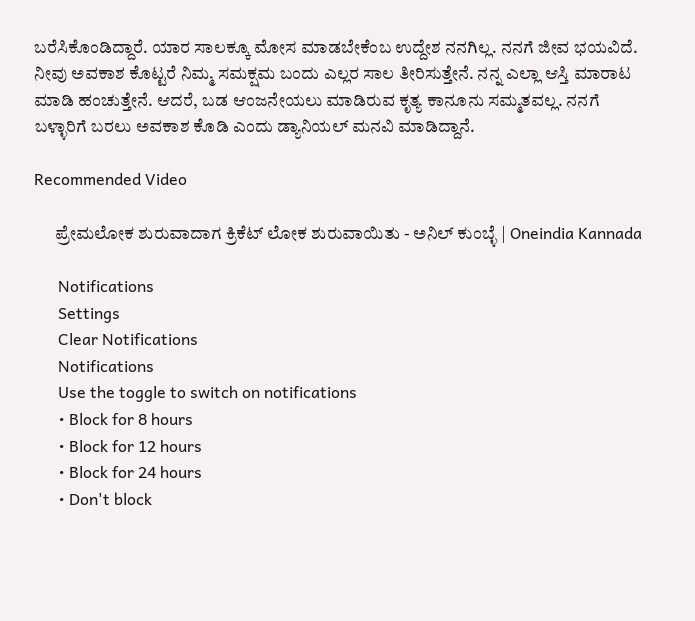ಬರೆಸಿಕೊಂಡಿದ್ದಾರೆ. ಯಾರ ಸಾಲಕ್ಕೂ ಮೋಸ ಮಾಡಬೇಕೆಂಬ ಉದ್ದೇಶ ನನಗಿಲ್ಲ. ನನಗೆ ಜೀವ ಭಯವಿದೆ. ನೀವು ಅವಕಾಶ ಕೊಟ್ಟರೆ ನಿಮ್ಮ ಸಮಕ್ಷಮ ಬಂದು ಎಲ್ಲರ ಸಾಲ ತೀರಿಸುತ್ತೇನೆ. ನನ್ನ ಎಲ್ಲಾ ಆಸ್ತಿ ಮಾರಾಟ ಮಾಡಿ ಹಂಚುತ್ತೇನೆ. ಆದರೆ, ಬಡ ಆಂಜನೇಯಲು ಮಾಡಿರುವ ಕೃತ್ಯ ಕಾನೂನು ಸಮ್ಮತವಲ್ಲ. ನನಗೆ ಬಳ್ಳಾರಿಗೆ ಬರಲು ಅವಕಾಶ ಕೊಡಿ ಎಂದು ಡ್ಯಾನಿಯಲ್ ಮನವಿ ಮಾಡಿದ್ದಾನೆ.

Recommended Video

      ಪ್ರೇಮಲೋಕ ಶುರುವಾದಾಗ ಕ್ರಿಕೆಟ್ ಲೋಕ ಶುರುವಾಯಿತು - ಅನಿಲ್ ಕುಂಬ್ಳೆ | Oneindia Kannada

      Notifications
      Settings
      Clear Notifications
      Notifications
      Use the toggle to switch on notifications
      • Block for 8 hours
      • Block for 12 hours
      • Block for 24 hours
      • Don't block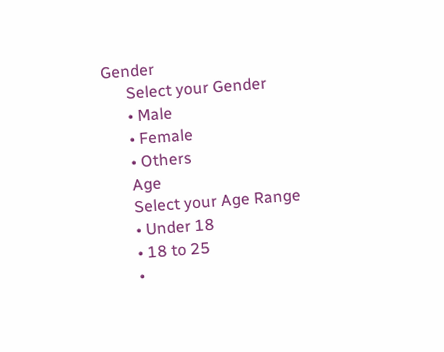Gender
      Select your Gender
      • Male
      • Female
      • Others
      Age
      Select your Age Range
      • Under 18
      • 18 to 25
      •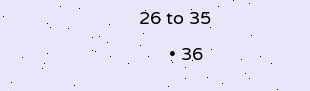26 to 35
      • 36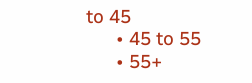to 45
      • 45 to 55
      • 55+